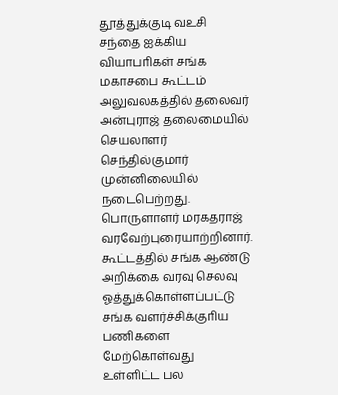தூத்துக்குடி வஉசி சந்தை ஐக்கிய வியாபாிகள் சங்க மகாசபை கூட்டம் அலுவலகத்தில் தலைவர் அன்புராஜ் தலைமையில் செயலாளர் செந்தில்குமார் முன்னிலையில் நடைபெற்றது. பொருளாளர் மரகதராஜ் வரவேற்புரையாற்றினார். கூட்டத்தில் சங்க ஆண்டு அறிக்கை வரவு செலவு ஓத்துக்கொள்ளப்பட்டு சங்க வளர்ச்சிக்குாிய பணிகளை மேற்கொள்வது உள்ளிட்ட பல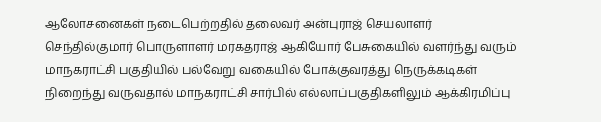ஆலோசனைகள் நடைபெற்றதில் தலைவர் அன்புராஜ் செயலாளர் செந்தில்குமார் பொருளாளர் மரகதராஜ் ஆகியோர் பேசுகையில் வளர்ந்து வரும் மாநகராட்சி பகுதியில் பல்வேறு வகையில் போக்குவரத்து நெருக்கடிகள் நிறைந்து வருவதால் மாநகராட்சி சார்பில் எல்லாப்பகுதிகளிலும் ஆக்கிரமிப்பு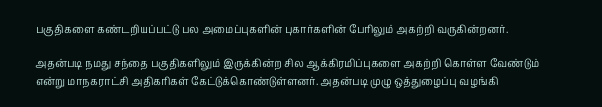பகுதிகளை கண்டறியப்பட்டு பல அமைப்புகளின் புகார்களின் போிலும் அகற்றி வருகின்றனர்.

அதன்படி நமது சந்தை பகுதிகளிலும் இருக்கின்ற சில ஆக்கிரமிப்புகளை அகற்றி கொள்ள வேண்டும் என்று மாநகராட்சி அதிகாிகள் கேட்டுக்கொண்டுள்ளனர். அதன்படி முழு ஒத்துழைப்பு வழங்கி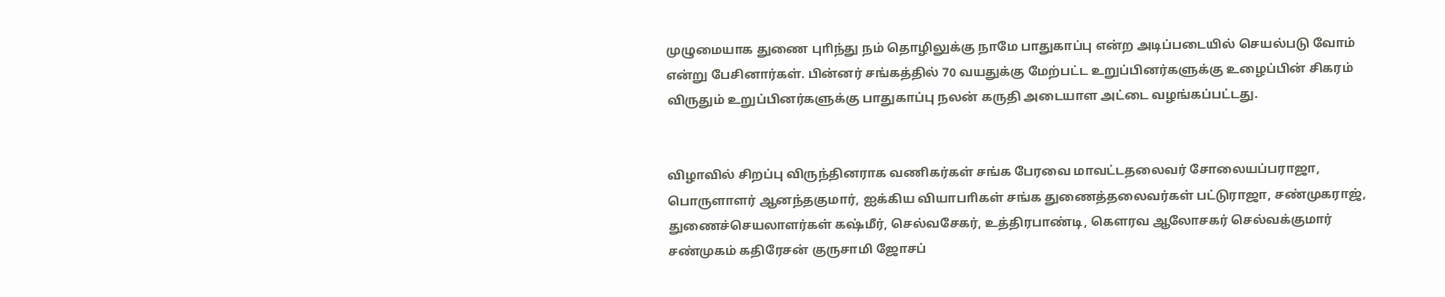முழுமையாக துணை புாிந்து நம் தொழிலுக்கு நாமே பாதுகாப்பு என்ற அடிப்படையில் செயல்படு வோம் என்று பேசினார்கள். பின்னர் சங்கத்தில் 70 வயதுக்கு மேற்பட்ட உறுப்பினர்களுக்கு உழைப்பின் சிகரம் விருதும் உறுப்பினர்களுக்கு பாதுகாப்பு நலன் கருதி அடையாள அட்டை வழங்கப்பட்டது.


விழாவில் சிறப்பு விருந்தினராக வணிகர்கள் சங்க பேரவை மாவட்டதலைவர் சோலையப்பராஜா, பொருளாளர் ஆனந்தகுமார், ஐக்கிய வியாபாிகள் சங்க துணைத்தலைவர்கள் பட்டுராஜா, சண்முகராஜ், துணைச்செயலாளர்கள் கஷ்மீர், செல்வசேகர், உத்திரபாண்டி, கௌரவ ஆலோசகர் செல்வக்குமார் சண்முகம் கதிரேசன் குருசாமி ஜோசப்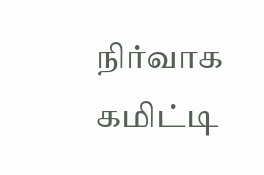நிர்வாக கமிட்டி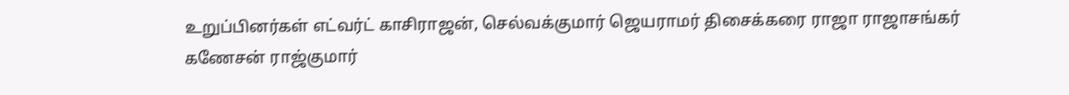உறுப்பினர்கள் எட்வர்ட் காசிராஜன், செல்வக்குமார் ஜெயராமர் திசைக்கரை ராஜா ராஜாசங்கர் கணேசன் ராஜ்குமார்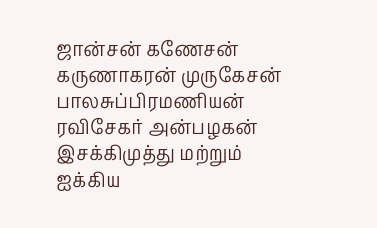ஜான்சன் கணேசன் கருணாகரன் முருகேசன் பாலசுப்பிரமணியன் ரவிசேகர் அன்பழகன் இசக்கிமுத்து மற்றும் ஐக்கிய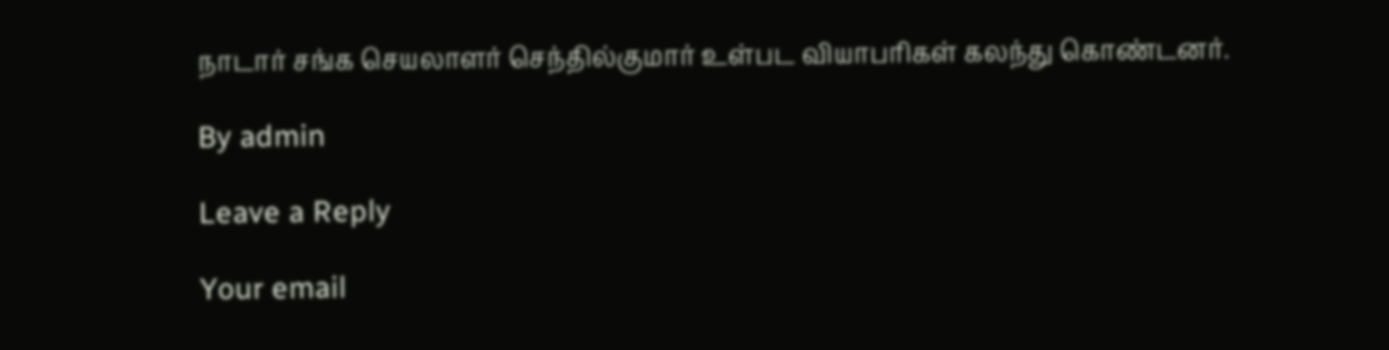நாடார் சங்க செயலாளர் செந்தில்குமார் உள்பட வியாபாிகள் கலந்து கொண்டனர்.

By admin

Leave a Reply

Your email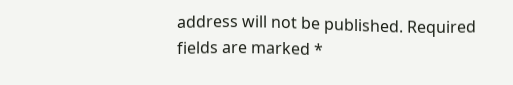address will not be published. Required fields are marked *